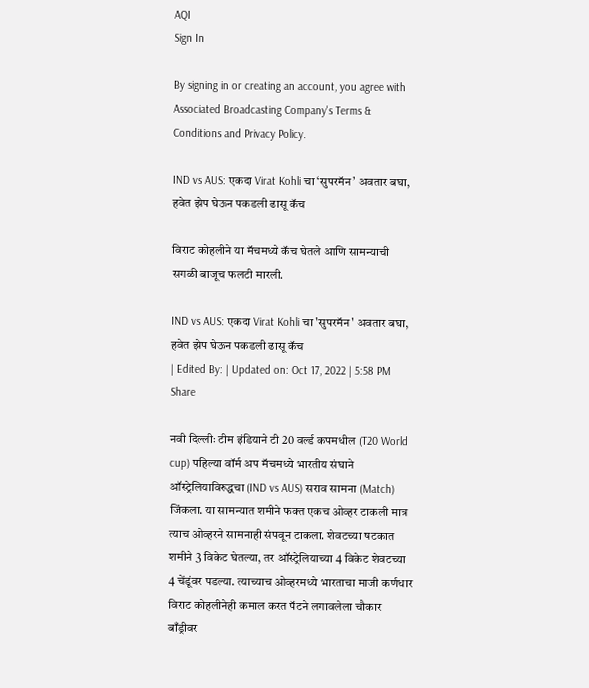AQI
Sign In

By signing in or creating an account, you agree with Associated Broadcasting Company's Terms & Conditions and Privacy Policy.

IND vs AUS: एकदा Virat Kohli चा ‘सुपरमॅन’ अवतार बघा, हवेत झेप घेऊन पकडली ढासू कॅच

विराट कोहलीने या मॅचमध्ये कॅच घेतले आणि सामन्याची सगळी बाजूच फलटी मारली.

IND vs AUS: एकदा Virat Kohli चा 'सुपरमॅन' अवतार बघा, हवेत झेप घेऊन पकडली ढासू कॅच
| Edited By: | Updated on: Oct 17, 2022 | 5:58 PM
Share

नवी दिल्लीः टीम इंडियाने टी 20 वर्ल्ड कपमधील (T20 World cup) पहिल्या वॉर्म अप मॅचमध्ये भारतीय संघाने ऑस्ट्रेलियाविरुद्धचा (IND vs AUS) सराव सामना (Match) जिंकला. या सामन्यात शमीने फक्त एकच ओव्हर टाकली मात्र त्याच ओव्हरने सामनाही संपवून टाकला. शेवटच्या षटकात शमीने 3 विकेट घेतल्या, तर ऑस्ट्रेलियाच्या 4 विकेट शेवटच्या 4 चेंडूंवर पडल्या. त्याच्याच ओव्हरमध्ये भारताचा माजी कर्णधार विराट कोहलीनेही कमाल करत पॅटने लगावलेला चौकार बाँड्रीवर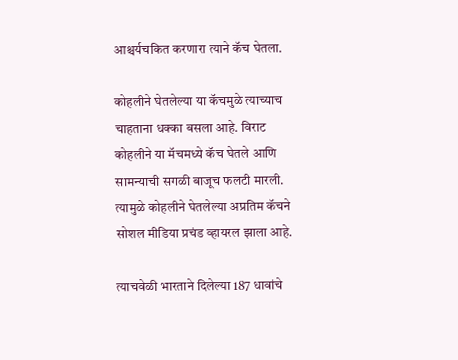आश्चर्यचकित करणारा त्याने कॅच घेतला.

कोहलीने घेतलेल्या या कॅचमुळे त्याच्याच चाहताना धक्का बसला आहे. विराट कोहलीने या मॅचमध्ये कॅच घेतले आणि सामन्याची सगळी बाजूच फलटी मारली. त्यामुळे कोहलीने घेतलेल्या अप्रतिम कॅचने सोशल मीडिया प्रचंड व्हायरल झाला आहे.

त्याचवेळी भारताने दिलेल्या 187 धावांचे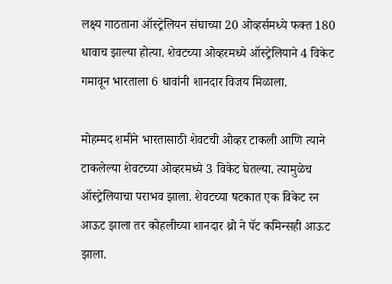लक्ष्य गाठताना ऑस्ट्रेलियन संघाच्या 20 ओव्हर्समध्ये फक्त 180 धावाच झाल्या होत्या. शेवटच्या ओव्हरमध्ये ऑस्ट्रेलियाने 4 विकेट गमावून भारताला 6 धावांनी शानदार विजय मिळाला.

मोहम्मद शमीने भारतासाठी शेवटची ओव्हर टाकली आणि त्याने टाकलेल्या शेवटच्या ओव्हरमध्ये 3 विकेट घेतल्या. त्यामुळेच ऑस्ट्रेलियाचा पराभव झाला. शेवटच्या षटकात एक विकेट रन आऊट झाला तर कोहलीच्या शानदार थ्रो ने पॅट कमिन्सही आऊट झाला.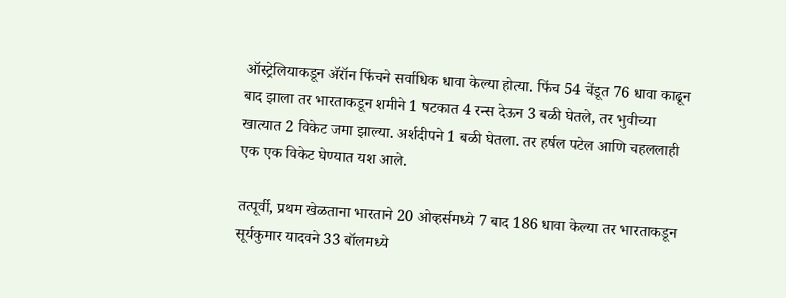ऑस्ट्रेलियाकडून ॲरॉन फिंचने सर्वाधिक धावा केल्या होत्या. फिंच 54 चेंडूत 76 धावा काढून बाद झाला तर भारताकडून शमीने 1 षटकात 4 रन्स देऊन 3 बळी घेतले, तर भुवीच्या खात्यात 2 विकेट जमा झाल्या. अर्शदीपने 1 बळी घेतला. तर हर्षल पटेल आणि चहललाही एक एक विकेट घेण्यात यश आले.

तत्पूर्वी, प्रथम खेळताना भारताने 20 ओव्हर्समध्ये 7 बाद 186 धावा केल्या तर भारताकडून सूर्यकुमार यादवने 33 बॉलमध्ये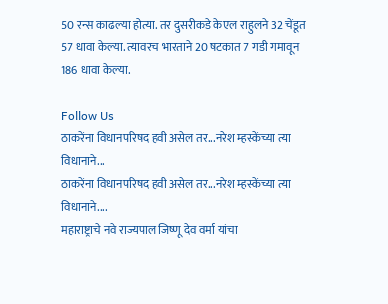50 रन्स काढल्या होत्या. तर दुसरीकडे केएल राहुलने 32 चेंडूत 57 धावा केल्या. त्यावरच भारताने 20 षटकात 7 गडी गमावून 186 धावा केल्या.

Follow Us
ठाकरेंना विधानपरिषद हवी असेल तर...नरेश म्हस्केंच्या त्या विधानाने...
ठाकरेंना विधानपरिषद हवी असेल तर...नरेश म्हस्केंच्या त्या विधानाने....
महाराष्ट्राचे नवे राज्यपाल जिष्णू देव वर्मा यांचा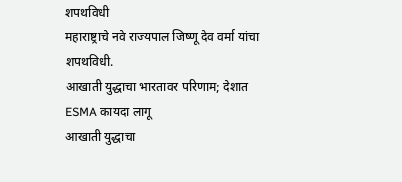शपथविधी
महाराष्ट्राचे नवे राज्यपाल जिष्णू देव वर्मा यांचा शपथविधी.
आखाती युद्धाचा भारतावर परिणाम; देशात ESMA कायदा लागू
आखाती युद्धाचा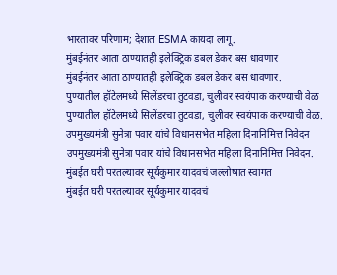भारतावर परिणाम; देशात ESMA कायदा लागू.
मुंबईनंतर आता ठाण्यातही इलेक्ट्रिक डबल डेकर बस धावणार
मुंबईनंतर आता ठाण्यातही इलेक्ट्रिक डबल डेकर बस धावणार.
पुण्यातील हॉटेलमध्ये सिलेंडरचा तुटवडा, चुलीवर स्वयंपाक करण्याची वेळ
पुण्यातील हॉटेलमध्ये सिलेंडरचा तुटवडा, चुलीवर स्वयंपाक करण्याची वेळ.
उपमुख्यमंत्री सुनेत्रा पवार यांचे विधानसभेत महिला दिनानिमित्त निवेदन
उपमुख्यमंत्री सुनेत्रा पवार यांचे विधानसभेत महिला दिनानिमित्त निवेदन.
मुंबईत घरी परतल्यावर सूर्यकुमार यादवचं जल्लोषात स्वागत
मुंबईत घरी परतल्यावर सूर्यकुमार यादवचं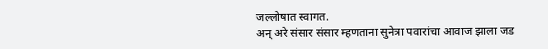जल्लोषात स्वागत.
अन् अरे संसार संसार म्हणताना सुनेत्रा पवारांचा आवाज झाला जड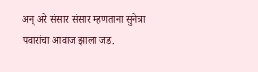अन् अरे संसार संसार म्हणताना सुनेत्रा पवारांचा आवाज झाला जड.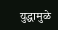युद्धामुळे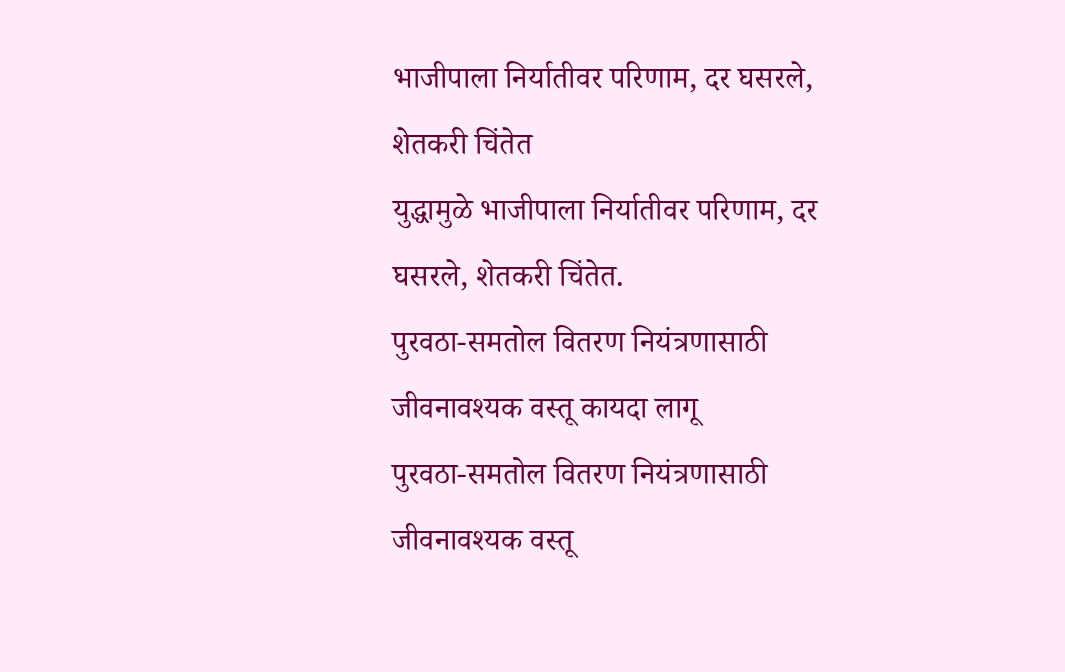भाजीपाला निर्यातीवर परिणाम, दर घसरले, शेतकरी चिंतेत
युद्धामुळे भाजीपाला निर्यातीवर परिणाम, दर घसरले, शेतकरी चिंतेत.
पुरवठा-समतोल वितरण नियंत्रणासाठी जीवनावश्यक वस्तू कायदा लागू
पुरवठा-समतोल वितरण नियंत्रणासाठी जीवनावश्यक वस्तू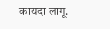कायदा लागू.